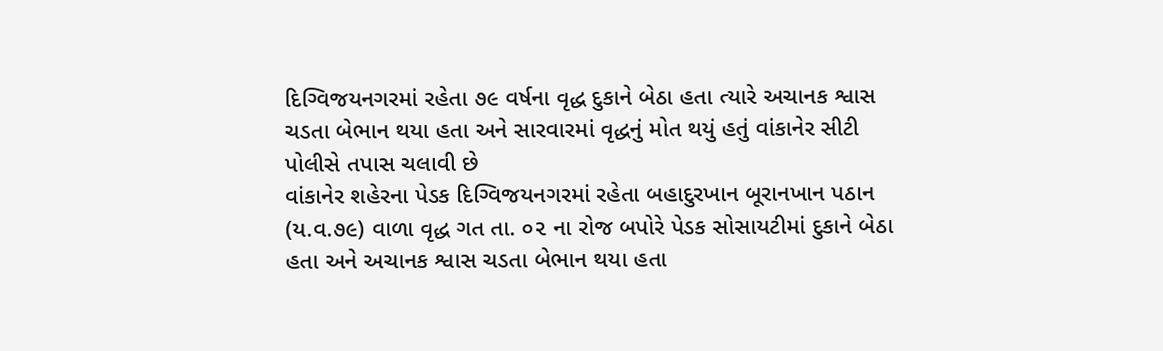દિગ્વિજયનગરમાં રહેતા ૭૯ વર્ષના વૃદ્ધ દુકાને બેઠા હતા ત્યારે અચાનક શ્વાસ ચડતા બેભાન થયા હતા અને સારવારમાં વૃદ્ધનું મોત થયું હતું વાંકાનેર સીટી પોલીસે તપાસ ચલાવી છે
વાંકાનેર શહેરના પેડક દિગ્વિજયનગરમાં રહેતા બહાદુરખાન બૂરાનખાન પઠાન (ય.વ.૭૯) વાળા વૃદ્ધ ગત તા. ૦૨ ના રોજ બપોરે પેડક સોસાયટીમાં દુકાને બેઠા હતા અને અચાનક શ્વાસ ચડતા બેભાન થયા હતા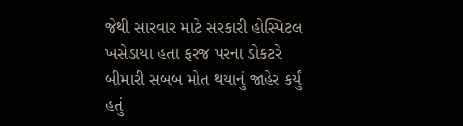જેથી સારવાર માટે સરકારી હોસ્પિટલ ખસેડાયા હતા ફરજ પરના ડોકટરે બીમારી સબબ મોત થયાનું જાહેર કર્યું હતું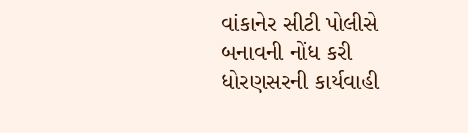વાંકાનેર સીટી પોલીસે બનાવની નોંધ કરી ધોરણસરની કાર્યવાહી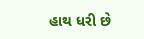હાથ ધરી છે